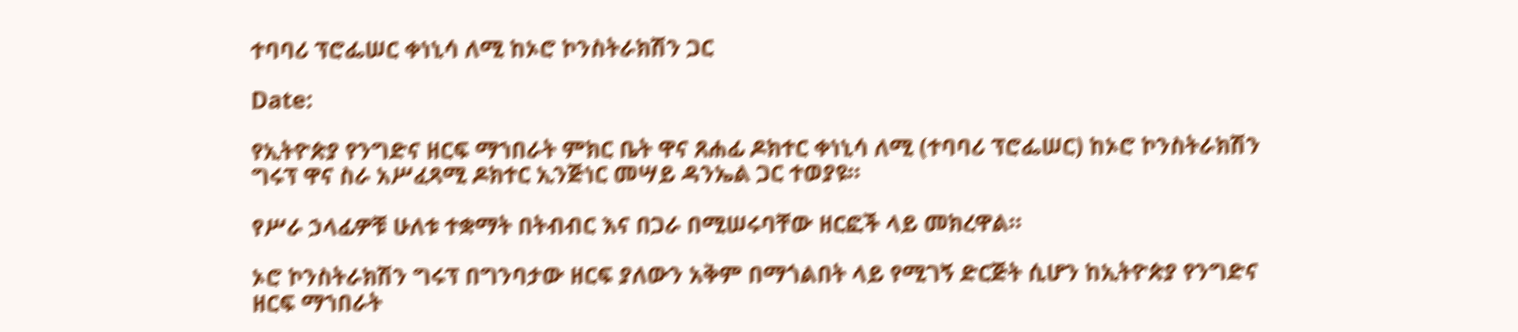ተባባሪ ፕሮፌሠር ቀነኒሳ ለሚ ከኦሮ ኮንስትራክሽን ጋር

Date:

የኢትዮጵያ የንግድና ዘርፍ ማኀበራት ምክር ቤት ዋና ጸሐፊ ዶክተር ቀነኒሳ ለሚ (ተባባሪ ፕሮፌሠር) ከኦሮ ኮንስትራክሽን ግሩፕ ዋና ስራ አሥፈጻሚ ዶክተር ኢንጅነር መሣይ ዳንኤል ጋር ተወያዩ።

የሥራ ኃላፊዎቹ ሁለቱ ተቋማት በትብብር እና በጋራ በሚሠሩባቸው ዘርፎች ላይ መክረዋል።

ኦሮ ኮንስትራክሽን ግሩፕ በግንባታው ዘርፍ ያለውን አቅም በማጎልበት ላይ የሚገኝ ድርጅት ሲሆን ከኢትዮጵያ የንግድና ዘርፍ ማኀበራት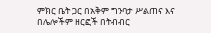ምክር ቤት ጋር በአቅም ግንባታ ሥልጠና እና በሌሎችም ዘርፎች በትብብር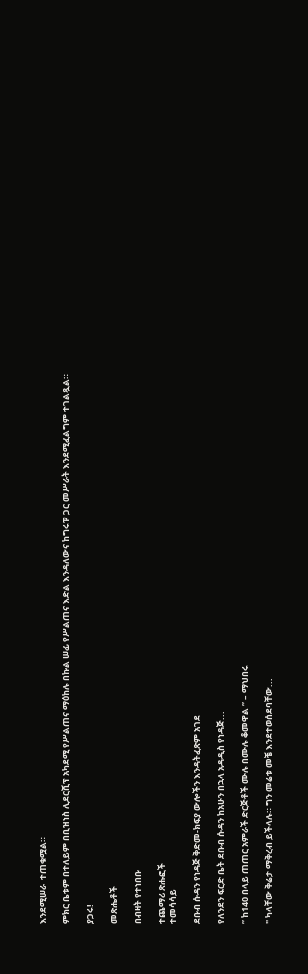እንደሚሠራ  ተጠቁሟል።

ምክር ቤቱም በተለይም በቢዝነስ ሊደርሺፕ አካደሚ የሥልጠና ማዕከሉ በኩል ሠፊ የሥልጠና እድል እንዳለውና ከግሩፑ ጋር መሥራት እንደሚፈልግም ተገልጿል።

ያጋሩ!

መጽሔቶች

በብዛት የተነበቡ

ተጨማሪ ጽሑፎች
ተመሳሳይ

ደቡብ ሱዳን የነዳጅ ቅድመ-ክፍያ ውሎችን እንዳትፈጽም አገደ

የለንደን ፍርድ ቤት ደቡብ ሱዳን ከአሁን በኋላ አዳዲስ የነዳጅ...

” ከ140 በላይ ጠጠር አምራች ድርጅቶች ሙሉ በሙሉ ቆመዋል ” – ማህበሩ

" ካላቸው ቅሬታ ማቅረብ ይችላሉ። ግን መሬቱ መቼ እንደተወሰደባቸው...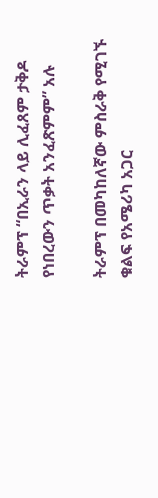ትራምፕ “በኢራን ላይ ሊፈጸም ታቅዶ የነበረውን ጥቃት አንፈጽምም” አሉ

ትራምፕ በመካከለኛው ምስራቅ የሚገኙ ቁልፍ የአሜሪካ አጋር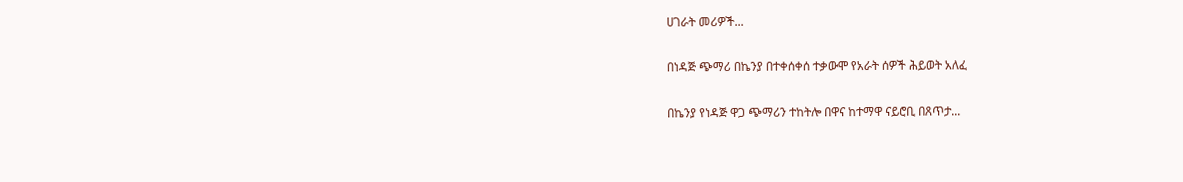ሀገራት መሪዎች...

በነዳጅ ጭማሪ በኬንያ በተቀሰቀሰ ተቃውሞ የአራት ሰዎች ሕይወት አለፈ

በኬንያ የነዳጅ ዋጋ ጭማሪን ተከትሎ በዋና ከተማዋ ናይሮቢ በጸጥታ...